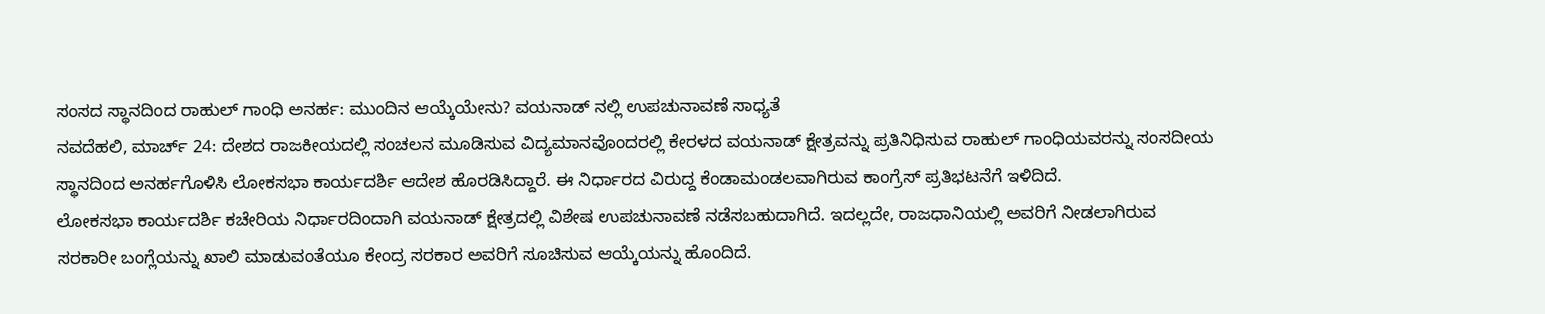ಸಂಸದ ಸ್ಥಾನದಿಂದ ರಾಹುಲ್ ಗಾಂಧಿ ಅನರ್ಹ: ಮುಂದಿನ ಆಯ್ಕೆಯೇನು? ವಯನಾಡ್ ನಲ್ಲಿ ಉಪಚುನಾವಣೆ ಸಾಧ್ಯತೆ
ನವದೆಹಲಿ, ಮಾರ್ಚ್ 24: ದೇಶದ ರಾಜಕೀಯದಲ್ಲಿ ಸಂಚಲನ ಮೂಡಿಸುವ ವಿದ್ಯಮಾನವೊಂದರಲ್ಲಿ ಕೇರಳದ ವಯನಾಡ್ ಕ್ಷೇತ್ರವನ್ನು ಪ್ರತಿನಿಧಿಸುವ ರಾಹುಲ್ ಗಾಂಧಿಯವರನ್ನು ಸಂಸದೀಯ ಸ್ಥಾನದಿಂದ ಅನರ್ಹಗೊಳಿಸಿ ಲೋಕಸಭಾ ಕಾರ್ಯದರ್ಶಿ ಆದೇಶ ಹೊರಡಿಸಿದ್ದಾರೆ. ಈ ನಿರ್ಧಾರದ ವಿರುದ್ದ ಕೆಂಡಾಮಂಡಲವಾಗಿರುವ ಕಾಂಗ್ರೆಸ್ ಪ್ರತಿಭಟನೆಗೆ ಇಳಿದಿದೆ.
ಲೋಕಸಭಾ ಕಾರ್ಯದರ್ಶಿ ಕಚೇರಿಯ ನಿರ್ಧಾರದಿಂದಾಗಿ ವಯನಾಡ್ ಕ್ಷೇತ್ರದಲ್ಲಿ ವಿಶೇಷ ಉಪಚುನಾವಣೆ ನಡೆಸಬಹುದಾಗಿದೆ. ಇದಲ್ಲದೇ, ರಾಜಧಾನಿಯಲ್ಲಿ ಅವರಿಗೆ ನೀಡಲಾಗಿರುವ ಸರಕಾರೀ ಬಂಗ್ಲೆಯನ್ನು ಖಾಲಿ ಮಾಡುವಂತೆಯೂ ಕೇಂದ್ರ ಸರಕಾರ ಅವರಿಗೆ ಸೂಚಿಸುವ ಆಯ್ಕೆಯನ್ನು ಹೊಂದಿದೆ.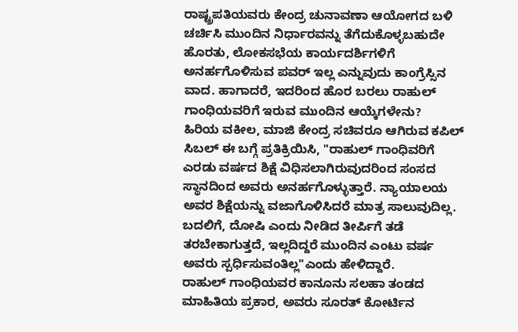ರಾಷ್ಟ್ರಪತಿಯವರು ಕೇಂದ್ರ ಚುನಾವಣಾ ಆಯೋಗದ ಬಳಿ ಚರ್ಚಿಸಿ ಮುಂದಿನ ನಿರ್ಧಾರವನ್ನು ತೆಗೆದುಕೊಳ್ಳಬಹುದೇ ಹೊರತು, ಲೋಕಸಭೆಯ ಕಾರ್ಯದರ್ಶಿಗಳಿಗೆ ಅನರ್ಹಗೊಳಿಸುವ ಪವರ್ ಇಲ್ಲ ಎನ್ನುವುದು ಕಾಂಗ್ರೆಸ್ಸಿನ ವಾದ. ಹಾಗಾದರೆ, ಇದರಿಂದ ಹೊರ ಬರಲು ರಾಹುಲ್ ಗಾಂಧಿಯವರಿಗೆ ಇರುವ ಮುಂದಿನ ಆಯ್ಕೆಗಳೇನು?
ಹಿರಿಯ ವಕೀಲ, ಮಾಜಿ ಕೇಂದ್ರ ಸಚಿವರೂ ಆಗಿರುವ ಕಪಿಲ್ ಸಿಬಲ್ ಈ ಬಗ್ಗೆ ಪ್ರತಿಕ್ರಿಯಿಸಿ, "ರಾಹುಲ್ ಗಾಂಧಿವರಿಗೆ ಎರಡು ವರ್ಷದ ಶಿಕ್ಷೆ ವಿಧಿಸಲಾಗಿರುವುದರಿಂದ ಸಂಸದ ಸ್ಥಾನದಿಂದ ಅವರು ಅನರ್ಹಗೊಳ್ಳುತ್ತಾರೆ. ನ್ಯಾಯಾಲಯ ಅವರ ಶಿಕ್ಷೆಯನ್ನು ವಜಾಗೊಳಿಸಿದರೆ ಮಾತ್ರ ಸಾಲುವುದಿಲ್ಲ. ಬದಲಿಗೆ, ದೋಷಿ ಎಂದು ನೀಡಿದ ತೀರ್ಪಿಗೆ ತಡೆ ತರಬೇಕಾಗುತ್ತದೆ, ಇಲ್ಲದಿದ್ದರೆ ಮುಂದಿನ ಎಂಟು ವರ್ಷ ಅವರು ಸ್ಪರ್ಧಿಸುವಂತಿಲ್ಲ"ಎಂದು ಹೇಳಿದ್ದಾರೆ.
ರಾಹುಲ್ ಗಾಂಧಿಯವರ ಕಾನೂನು ಸಲಹಾ ತಂಡದ ಮಾಹಿತಿಯ ಪ್ರಕಾರ, ಅವರು ಸೂರತ್ ಕೋರ್ಟಿನ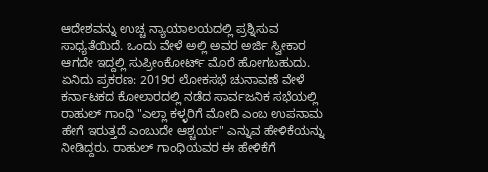ಆದೇಶವನ್ನು ಉಚ್ಚ ನ್ಯಾಯಾಲಯದಲ್ಲಿ ಪ್ರಶ್ನಿಸುವ ಸಾಧ್ಯತೆಯಿದೆ. ಒಂದು ವೇಳೆ ಅಲ್ಲಿ ಅವರ ಅರ್ಜಿ ಸ್ವೀಕಾರ ಆಗದೇ ಇದ್ದಲ್ಲಿ ಸುಪ್ರೀಂಕೋರ್ಟ್ ಮೊರೆ ಹೋಗಬಹುದು.
ಏನಿದು ಪ್ರಕರಣ: 2019ರ ಲೋಕಸಭೆ ಚುನಾವಣೆ ವೇಳೆ ಕರ್ನಾಟಕದ ಕೋಲಾರದಲ್ಲಿ ನಡೆದ ಸಾರ್ವಜನಿಕ ಸಭೆಯಲ್ಲಿ ರಾಹುಲ್ ಗಾಂಧಿ "ಎಲ್ಲಾ ಕಳ್ಳರಿಗೆ ಮೋದಿ ಎಂಬ ಉಪನಾಮ ಹೇಗೆ ಇರುತ್ತದೆ ಎಂಬುದೇ ಆಶ್ಚರ್ಯ" ಎನ್ನುವ ಹೇಳಿಕೆಯನ್ನು ನೀಡಿದ್ದರು. ರಾಹುಲ್ ಗಾಂಧಿಯವರ ಈ ಹೇಳಿಕೆಗೆ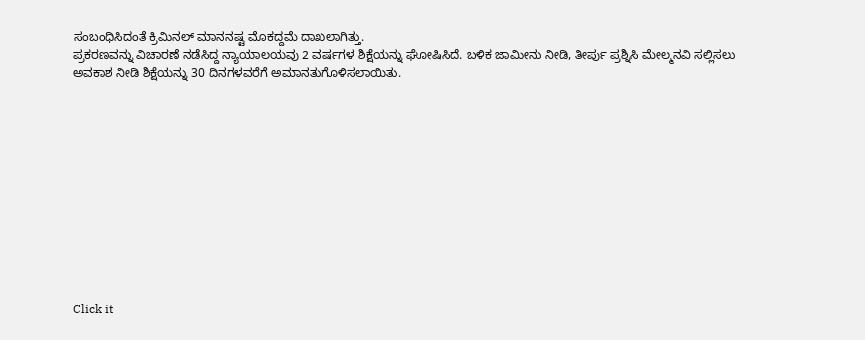ಸಂಬಂಧಿಸಿದಂತೆ ಕ್ರಿಮಿನಲ್ ಮಾನನಷ್ಟ ಮೊಕದ್ದಮೆ ದಾಖಲಾಗಿತ್ತು.
ಪ್ರಕರಣವನ್ನು ವಿಚಾರಣೆ ನಡೆಸಿದ್ದ ನ್ಯಾಯಾಲಯವು 2 ವರ್ಷಗಳ ಶಿಕ್ಷೆಯನ್ನು ಘೋಷಿಸಿದೆ. ಬಳಿಕ ಜಾಮೀನು ನೀಡಿ, ತೀರ್ಪು ಪ್ರಶ್ನಿಸಿ ಮೇಲ್ಮನವಿ ಸಲ್ಲಿಸಲು ಅವಕಾಶ ನೀಡಿ ಶಿಕ್ಷೆಯನ್ನು 30 ದಿನಗಳವರೆಗೆ ಅಮಾನತುಗೊಳಿಸಲಾಯಿತು.












Click it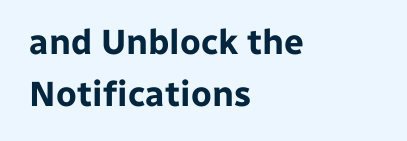and Unblock the Notifications